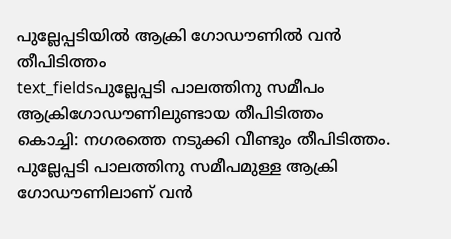പുല്ലേപ്പടിയിൽ ആക്രി ഗോഡൗണിൽ വൻ തീപിടിത്തം
text_fieldsപുല്ലേപ്പടി പാലത്തിനു സമീപം ആക്രിഗോഡൗണിലുണ്ടായ തീപിടിത്തം
കൊച്ചി: നഗരത്തെ നടുക്കി വീണ്ടും തീപിടിത്തം. പുല്ലേപ്പടി പാലത്തിനു സമീപമുള്ള ആക്രി ഗോഡൗണിലാണ് വൻ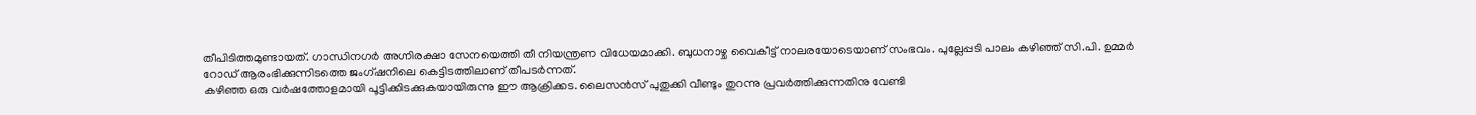തീപിടിത്തമുണ്ടായത്. ഗാന്ധിനഗർ അഗ്നിരക്ഷാ സേനയെത്തി തീ നിയന്ത്രണ വിധേയമാക്കി. ബുധനാഴ്ച വൈകീട്ട് നാലരയോടെയാണ് സംഭവം. പുല്ലേപ്പടി പാലം കഴിഞ്ഞ് സി.പി. ഉമ്മർ റോഡ് ആരംഭിക്കുന്നിടത്തെ ജംഗ്ഷനിലെ കെട്ടിടത്തിലാണ് തീപടർന്നത്.
കഴിഞ്ഞ ഒരു വർഷത്തോളമായി പൂട്ടിക്കിടക്കുകയായിരുന്നു ഈ ആക്രിക്കട. ലൈസൻസ് പുതുക്കി വീണ്ടും തുറന്നു പ്രവർത്തിക്കുന്നതിനു വേണ്ടി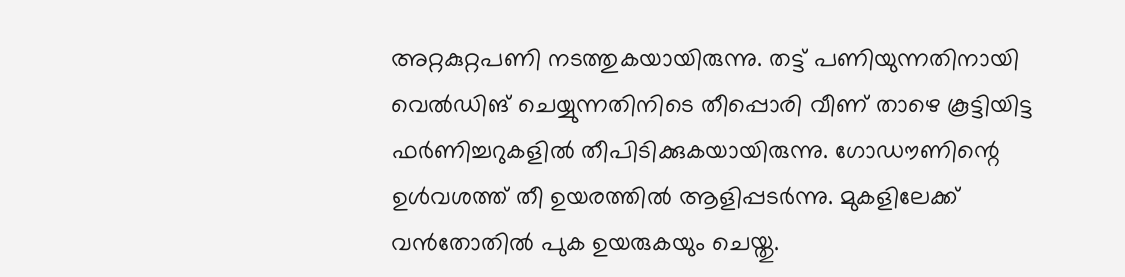അറ്റകുറ്റപണി നടത്തുകയായിരുന്നു. തട്ട് പണിയുന്നതിനായി വെൽഡിങ് ചെയ്യുന്നതിനിടെ തീപ്പൊരി വീണ് താഴെ കൂട്ടിയിട്ട ഫർണിച്ചറുകളിൽ തീപിടിക്കുകയായിരുന്നു. ഗോഡൗണിന്റെ ഉൾവശത്ത് തീ ഉയരത്തിൽ ആളിപ്പടർന്നു. മുകളിലേക്ക് വൻതോതിൽ പുക ഉയരുകയും ചെയ്തു.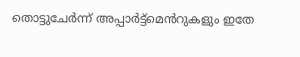തൊട്ടുചേർന്ന് അപ്പാർട്ട്മെൻറുകളും ഇതേ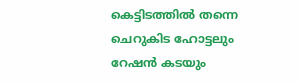കെട്ടിടത്തിൽ തന്നെ ചെറുകിട ഹോട്ടലും റേഷൻ കടയും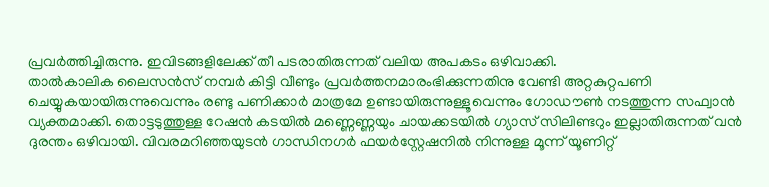പ്രവർത്തിച്ചിരുന്നു. ഇവിടങ്ങളിലേക്ക് തീ പടരാതിരുന്നത് വലിയ അപകടം ഒഴിവാക്കി.
താൽകാലിക ലൈസൻസ് നമ്പർ കിട്ടി വീണ്ടും പ്രവർത്തനമാരംഭിക്കുന്നതിനു വേണ്ടി അറ്റകുറ്റപണി ചെയ്യുകയായിരുന്നുവെന്നും രണ്ടു പണിക്കാർ മാത്രമേ ഉണ്ടായിരുന്നുള്ളൂവെന്നും ഗോഡൗൺ നടത്തുന്ന സഫ്വാൻ വ്യക്തമാക്കി. തൊട്ടടുത്തുള്ള റേഷൻ കടയിൽ മണ്ണെണ്ണയും ചായക്കടയിൽ ഗ്യാസ് സിലിണ്ടറും ഇല്ലാതിരുന്നത് വൻ ദുരന്തം ഒഴിവായി. വിവരമറിഞ്ഞയുടൻ ഗാന്ധിനഗർ ഫയർസ്റ്റേഷനിൽ നിന്നുള്ള മൂന്ന് യൂണിറ്റ്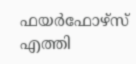ഫയർഫോഴ്സ് എത്തി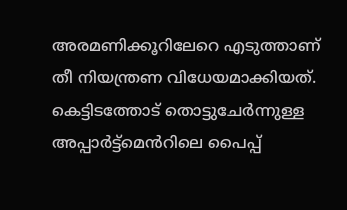അരമണിക്കൂറിലേറെ എടുത്താണ് തീ നിയന്ത്രണ വിധേയമാക്കിയത്.
കെട്ടിടത്തോട് തൊട്ടുചേർന്നുള്ള അപ്പാർട്ട്മെൻറിലെ പൈപ്പ്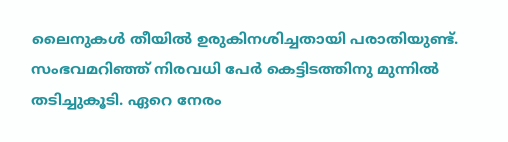ലൈനുകൾ തീയിൽ ഉരുകിനശിച്ചതായി പരാതിയുണ്ട്. സംഭവമറിഞ്ഞ് നിരവധി പേർ കെട്ടിടത്തിനു മുന്നിൽ തടിച്ചുകൂടി. ഏറെ നേരം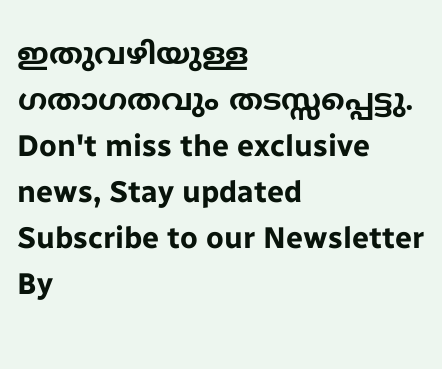ഇതുവഴിയുള്ള ഗതാഗതവും തടസ്സപ്പെട്ടു.
Don't miss the exclusive news, Stay updated
Subscribe to our Newsletter
By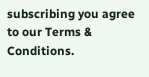subscribing you agree to our Terms & Conditions.